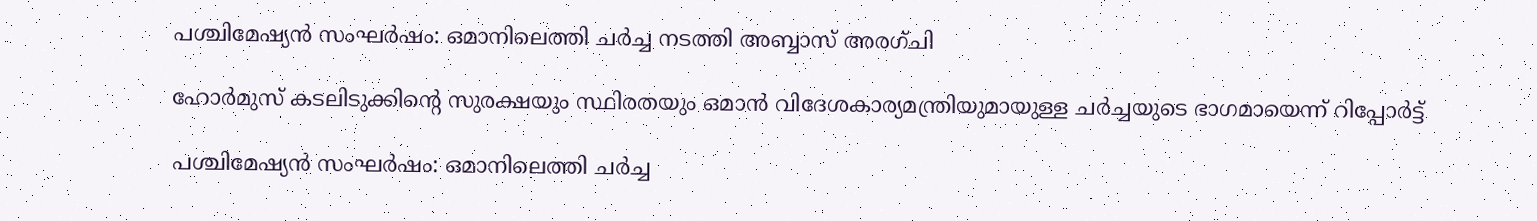പശ്ചിമേഷ്യന്‍ സംഘര്‍ഷം: ഒമാനിലെത്തി ചര്‍ച്ച നടത്തി അബ്ബാസ് അരഗ്ചി

ഹോര്‍മുസ് കടലിടുക്കിന്റെ സുരക്ഷയും സ്ഥിരതയും ഒമാന്‍ വിദേശകാര്യമന്ത്രിയുമായുള്ള ചര്‍ച്ചയുടെ ഭാഗമായെന്ന് റിപ്പോര്‍ട്ട്

പശ്ചിമേഷ്യന്‍ സംഘര്‍ഷം: ഒമാനിലെത്തി ചര്‍ച്ച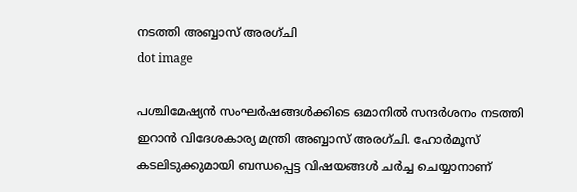നടത്തി അബ്ബാസ് അരഗ്ചി
dot image

പശ്ചിമേഷ്യന്‍ സംഘര്‍ഷങ്ങള്‍ക്കിടെ ഒമാനില്‍ സന്ദര്‍ശനം നടത്തി ഇറാന്‍ വിദേശകാര്യ മന്ത്രി അബ്ബാസ് അരഗ്ചി. ഹോര്‍മൂസ് കടലിടുക്കുമായി ബന്ധപ്പെട്ട വിഷയങ്ങള്‍ ചര്‍ച്ച ചെയ്യാനാണ്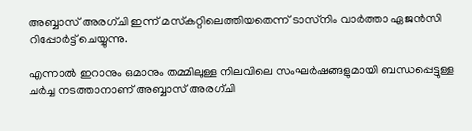അബ്ബാസ് അരഗ്ചി ഇന്ന് മസ്‌കറ്റിലെത്തിയതെന്ന് ടാസ്‌നിം വാര്‍ത്താ ഏജന്‍സി റിപ്പോര്‍ട്ട് ചെയ്യുന്നു.

എന്നാല്‍ ഇറാനും ഒമാനും തമ്മിലുള്ള നിലവിലെ സംഘര്‍ഷങ്ങളുമായി ബന്ധപ്പെട്ടുള്ള ചര്‍ച്ച നടത്താനാണ് അബ്ബാസ് അരഗ്ചി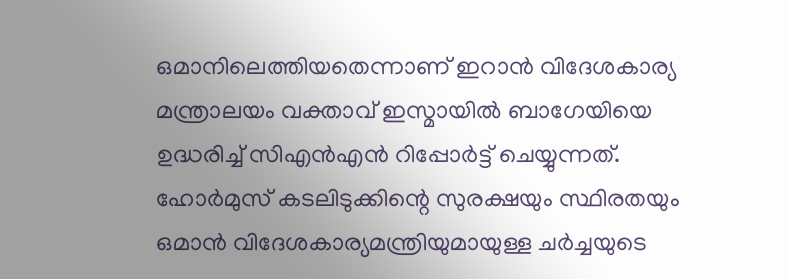ഒമാനിലെത്തിയതെന്നാണ് ഇറാന്‍ വിദേശകാര്യ മന്ത്രാലയം വക്താവ് ഇസ്മായില്‍ ബാഗേയിയെ ഉദ്ധരിച്ച് സിഎന്‍എന്‍ റിപ്പോര്‍ട്ട് ചെയ്യുന്നത്. ഹോര്‍മുസ് കടലിടുക്കിന്റെ സുരക്ഷയും സ്ഥിരതയും ഒമാന്‍ വിദേശകാര്യമന്ത്രിയുമായുള്ള ചര്‍ച്ചയുടെ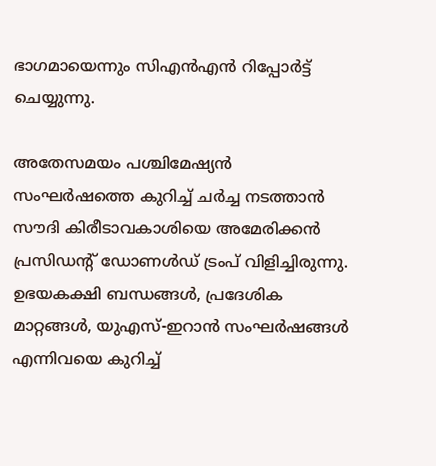ഭാഗമായെന്നും സിഎന്‍എന്‍ റിപ്പോര്‍ട്ട് ചെയ്യുന്നു.

അതേസമയം പശ്ചിമേഷ്യന്‍ സംഘര്‍ഷത്തെ കുറിച്ച് ചര്‍ച്ച നടത്താന്‍ സൗദി കിരീടാവകാശിയെ അമേരിക്കന്‍ പ്രസിഡന്റ് ഡോണള്‍ഡ് ട്രംപ് വിളിച്ചിരുന്നു. ഉഭയകക്ഷി ബന്ധങ്ങള്‍, പ്രദേശിക മാറ്റങ്ങള്‍, യുഎസ്-ഇറാന്‍ സംഘര്‍ഷങ്ങള്‍ എന്നിവയെ കുറിച്ച്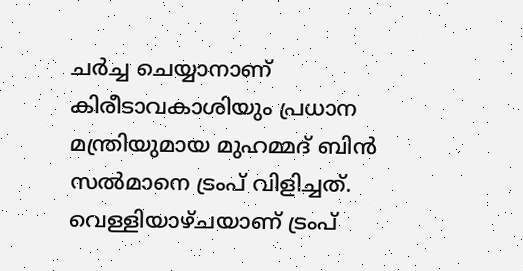ചര്‍ച്ച ചെയ്യാനാണ് കിരീടാവകാശിയും പ്രധാന മന്ത്രിയുമായ മുഹമ്മദ് ബിന്‍ സല്‍മാനെ ട്രംപ് വിളിച്ചത്. വെള്ളിയാഴ്ചയാണ് ട്രംപ്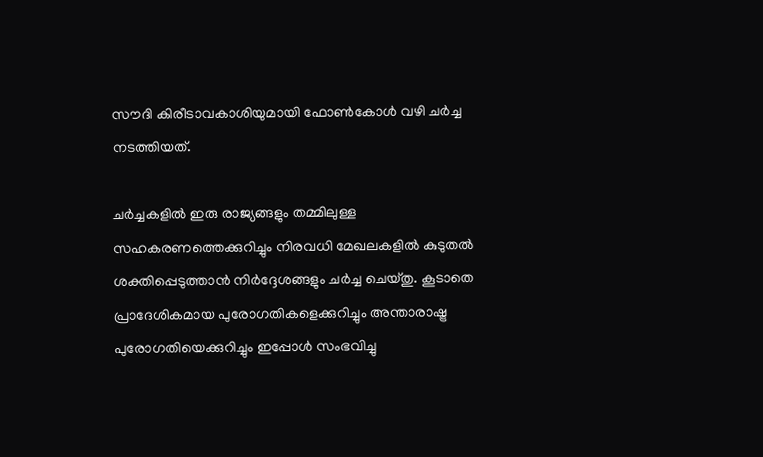സൗദി കിരീടാവകാശിയുമായി ഫോണ്‍കോള്‍ വഴി ചര്‍ച്ച നടത്തിയത്.

ചര്‍ച്ചകളില്‍ ഇരു രാജ്യങ്ങളും തമ്മിലുള്ള സഹകരണത്തെക്കുറിച്ചും നിരവധി മേഖലകളില്‍ കുടുതല്‍ ശക്തിപ്പെടുത്താന്‍ നിര്‍ദ്ദേശങ്ങളും ചര്‍ച്ച ചെയ്തു. കൂടാതെ പ്രാദേശികമായ പുരോഗതികളെക്കുറിച്ചും അന്താരാഷ്ട്ര പുരോഗതിയെക്കുറിച്ചും ഇപ്പോള്‍ സംഭവിച്ചു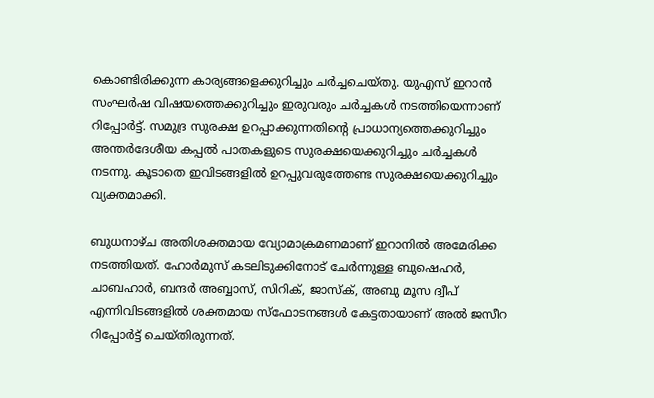കൊണ്ടിരിക്കുന്ന കാര്യങ്ങളെക്കുറിച്ചും ചര്‍ച്ചചെയ്തു. യുഎസ് ഇറാന്‍ സംഘര്‍ഷ വിഷയത്തെക്കുറിച്ചും ഇരുവരും ചര്‍ച്ചകള്‍ നടത്തിയെന്നാണ് റിപ്പോര്‍ട്ട്. സമുദ്ര സുരക്ഷ ഉറപ്പാക്കുന്നതിന്റെ പ്രാധാന്യത്തെക്കുറിച്ചും അന്തര്‍ദേശീയ കപ്പല്‍ പാതകളുടെ സുരക്ഷയെക്കുറിച്ചും ചര്‍ച്ചകള്‍ നടന്നു. കൂടാതെ ഇവിടങ്ങളില്‍ ഉറപ്പുവരുത്തേണ്ട സുരക്ഷയെക്കുറിച്ചും വ്യക്തമാക്കി.

ബുധനാഴ്ച അതിശക്തമായ വ്യോമാക്രമണമാണ് ഇറാനില്‍ അമേരിക്ക നടത്തിയത്. ഹോര്‍മുസ് കടലിടുക്കിനോട് ചേര്‍ന്നുള്ള ബുഷെഹര്‍, ചാബഹാര്‍, ബന്ദര്‍ അബ്ബാസ്, സിറിക്, ജാസ്‌ക്, അബു മൂസ ദ്വീപ് എന്നിവിടങ്ങളില്‍ ശക്തമായ സ്‌ഫോടനങ്ങള്‍ കേട്ടതായാണ് അല്‍ ജസീറ റിപ്പോര്‍ട്ട് ചെയ്തിരുന്നത്.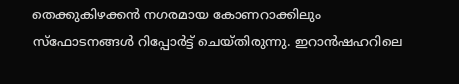തെക്കുകിഴക്കന്‍ നഗരമായ കോണറാക്കിലും സ്‌ഫോടനങ്ങള്‍ റിപ്പോര്‍ട്ട് ചെയ്തിരുന്നു. ഇറാന്‍ഷഹറിലെ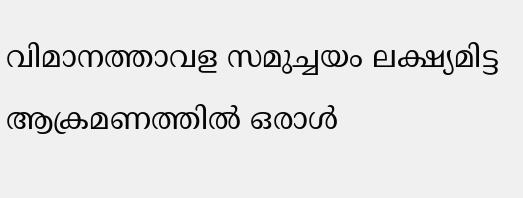വിമാനത്താവള സമുച്ചയം ലക്ഷ്യമിട്ട ആക്രമണത്തില്‍ ഒരാള്‍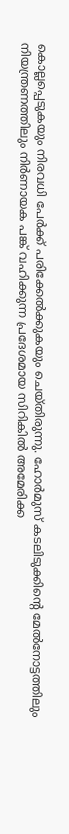കൊല്ലപ്പെടുകയും നിരവധി പേര്‍ക്ക് പരിക്കേല്‍ക്കുകയും ചെയ്തിരുന്നു. ഹോര്‍മുസ് കടലിടുക്കിന്റെ മേല്‍നോട്ടത്തിലും നിയന്ത്രണത്തിലും നിര്‍ണായക പങ്ക് വഹിക്കുന്ന പ്രദേശമായ സിറികില്‍ അമേരിക്ക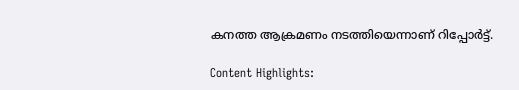കനത്ത ആക്രമണം നടത്തിയെന്നാണ് റിപ്പോര്‍ട്ട്.

Content Highlights: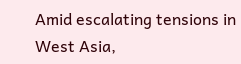Amid escalating tensions in West Asia,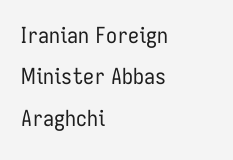Iranian Foreign Minister Abbas Araghchi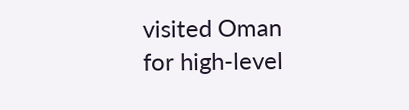visited Oman for high-level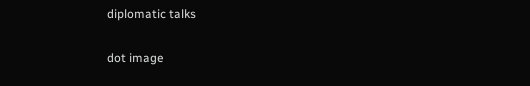diplomatic talks

dot image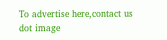To advertise here,contact us
dot image